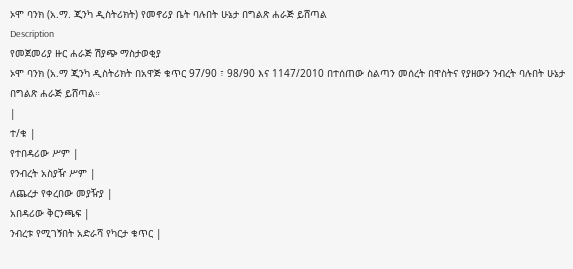ኦሞ ባንክ (አ.ማ. ጂንካ ዲስትሪክት) የመኖሪያ ቤት ባሉበት ሁኔታ በግልጽ ሐራጅ ይሸጣል
Description
የመጀመሪያ ዙር ሐራጅ ሽያጭ ማስታወቂያ
ኦሞ ባንክ (አ.ማ ጂንካ ዲስትሪክት በአዋጅ ቁጥር 97/90 ፣ 98/90 እና 1147/2010 በተሰጠው ስልጣን መሰረት በዋስትና የያዘውን ንብረት ባሉበት ሁኔታ በግልጽ ሐራጅ ይሸጣል።
|
ተ/ቁ |
የተበዳሪው ሥም |
የንብረት አስያዥ ሥም |
ለጨረታ የቀረበው መያዥያ |
አበዳሪው ቅርንጫፍ |
ንብረቱ የሚገኝበት አድራሻ የካርታ ቁጥር |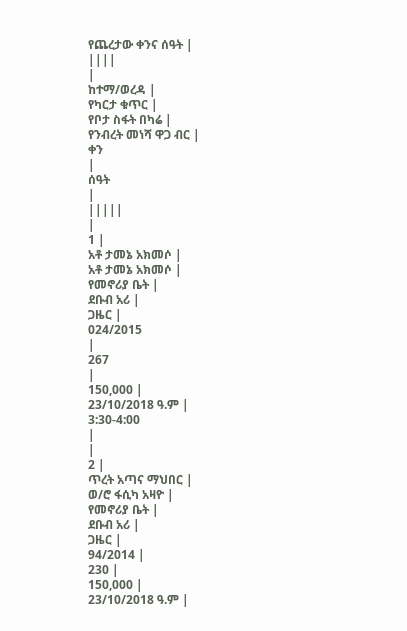የጨረታው ቀንና ሰዓት |
||||
|
ከተማ/ወረዳ |
የካርታ ቁጥር |
የቦታ ስፋት በካሬ |
የንብረት መነሻ ዋጋ ብር |
ቀን
|
ሰዓት
|
|||||
|
1 |
አቶ ታመኔ አክመሶ |
አቶ ታመኔ አክመሶ |
የመኖሪያ ቤት |
ደቡብ አሪ |
ጋዜር |
024/2015
|
267
|
150,000 |
23/10/2018 ዓ.ም |
3:30-4:00
|
|
2 |
ጥረት አጣና ማህበር |
ወ/ሮ ፋሲካ አዛዮ |
የመኖሪያ ቤት |
ደቡብ አሪ |
ጋዜር |
94/2014 |
230 |
150,000 |
23/10/2018 ዓ.ም |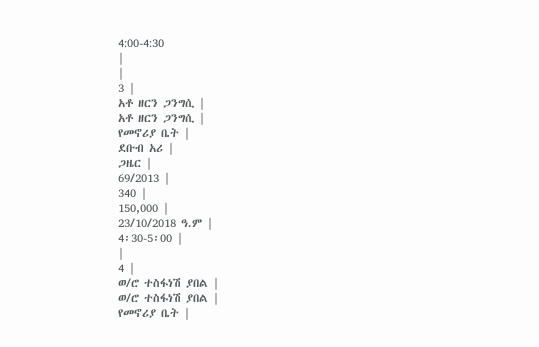4:00-4:30
|
|
3 |
አቶ ዘርን ጋንግሲ |
አቶ ዘርን ጋንግሲ |
የመኖሪያ ቤት |
ደቡብ አሪ |
ጋዜር |
69/2013 |
340 |
150,000 |
23/10/2018 ዓ.ም |
4፡30-5፡00 |
|
4 |
ወ/ሮ ተስፋነሽ ያበል |
ወ/ሮ ተስፋነሽ ያበል |
የመኖሪያ ቤት |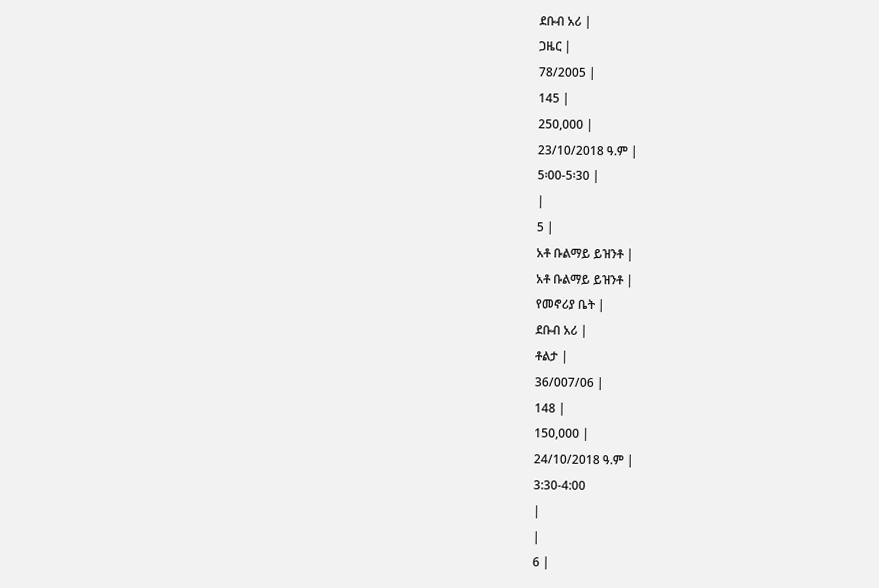ደቡብ አሪ |
ጋዜር |
78/2005 |
145 |
250,000 |
23/10/2018 ዓ.ም |
5፡00-5፡30 |
|
5 |
አቶ ቡልማይ ይዝንቶ |
አቶ ቡልማይ ይዝንቶ |
የመኖሪያ ቤት |
ደቡብ አሪ |
ቶልታ |
36/007/06 |
148 |
150,000 |
24/10/2018 ዓ.ም |
3:30-4:00
|
|
6 |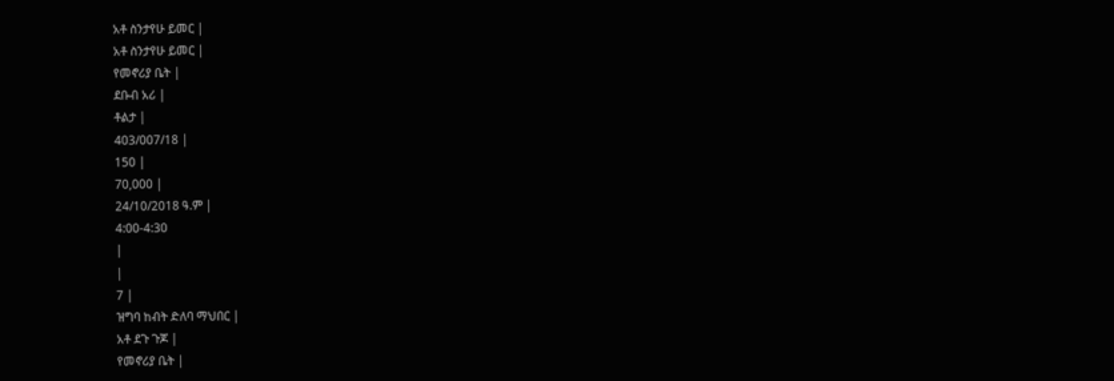አቶ ስንታየሁ ይመር |
አቶ ስንታየሁ ይመር |
የመኖሪያ ቤት |
ደቡብ አሪ |
ቶልታ |
403/007/18 |
150 |
70,000 |
24/10/2018 ዓ.ም |
4:00-4:30
|
|
7 |
ዝግባ ከብት ድለባ ማህበር |
አቶ ደጉ ጉጆ |
የመኖሪያ ቤት |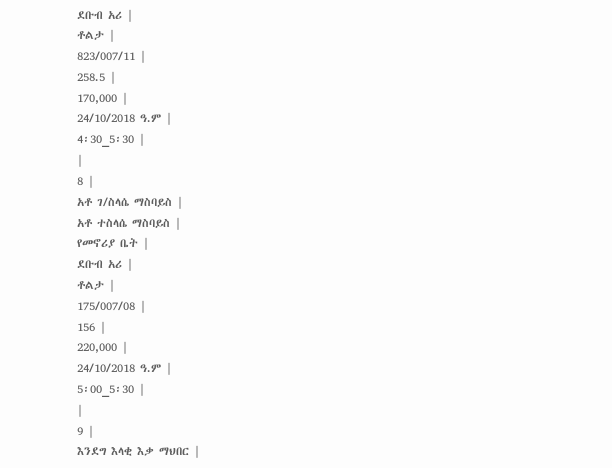ደቡብ አሪ |
ቶልታ |
823/007/11 |
258.5 |
170,000 |
24/10/2018 ዓ.ም |
4፡30_5፡30 |
|
8 |
አቶ ገ/ስላሴ ማስባይስ |
አቶ ተስላሴ ማስባይስ |
የመኖሪያ ቤት |
ደቡብ አሪ |
ቶልታ |
175/007/08 |
156 |
220,000 |
24/10/2018 ዓ.ም |
5፡00_5፡30 |
|
9 |
እንደግ እላቂ እቃ ማህበር |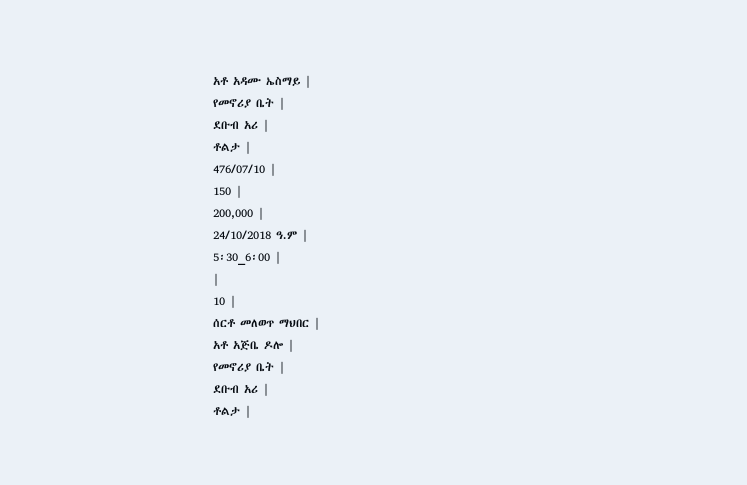አቶ አዳሙ ኤስማይ |
የመኖሪያ ቤት |
ደቡብ አሪ |
ቶልታ |
476/07/10 |
150 |
200,000 |
24/10/2018 ዓ.ም |
5፡30_6፡00 |
|
10 |
ሰርቶ መለወጥ ማህበር |
አቶ አጅቤ ዶሎ |
የመኖሪያ ቤት |
ደቡብ አሪ |
ቶልታ |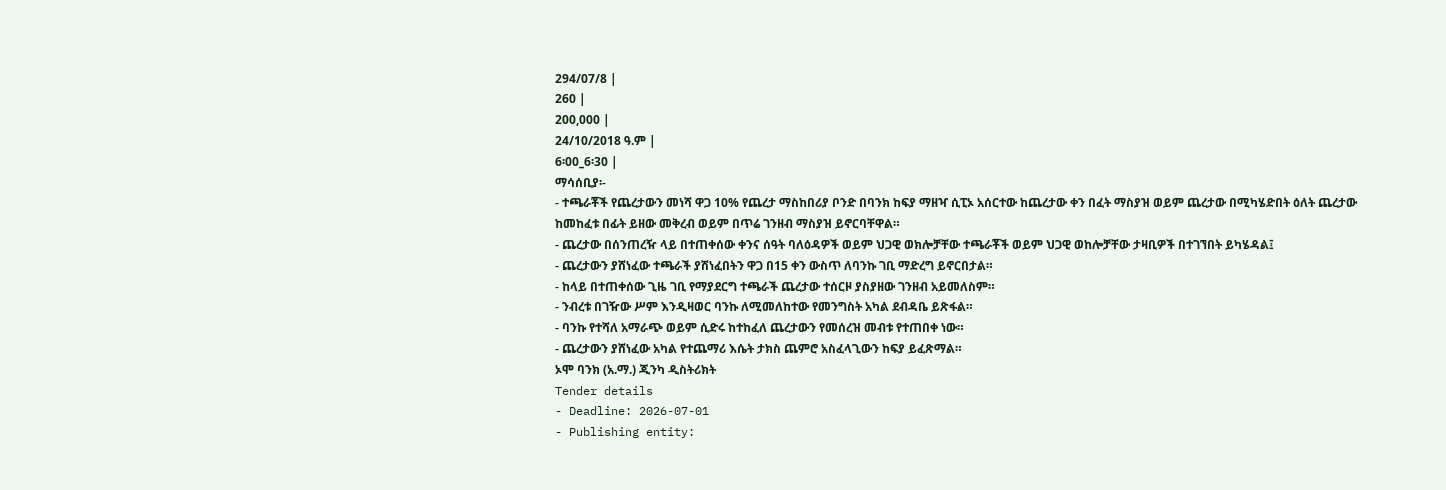294/07/8 |
260 |
200,000 |
24/10/2018 ዓ.ም |
6፡00_6፡30 |
ማሳሰቢያ፡-
- ተጫራቾች የጨረታውን መነሻ ዋጋ 10% የጨረታ ማስከበሪያ ቦንድ በባንክ ከፍያ ማዘዣ ሲፒኦ አሰርተው ከጨረታው ቀን በፈት ማስያዝ ወይም ጨረታው በሚካሄድበት ዕለት ጨረታው ከመከፈቱ በፊት ይዘው መቅረብ ወይም በጥሬ ገንዘብ ማስያዝ ይኖርባቸዋል።
- ጨረታው በሰንጠረዥ ላይ በተጠቀሰው ቀንና ሰዓት ባለዕዳዎች ወይም ህጋዊ ወክሎቻቸው ተጫራቾች ወይም ህጋዊ ወከሎቻቸው ታዛቢዎች በተገኘበት ይካሄዳል፤
- ጨረታውን ያሸነፈው ተጫራች ያሸነፈበትን ዋጋ በ15 ቀን ውስጥ ለባንኩ ገቢ ማድረግ ይኖርበታል።
- ከላይ በተጠቀሰው ጊዜ ገቢ የማያደርግ ተጫራች ጨረታው ተሰርዞ ያስያዘው ገንዘብ አይመለስም።
- ንብረቱ በገዥው ሥም እንዲዛወር ባንኩ ለሚመለከተው የመንግስት አካል ደብዳቤ ይጽፋል።
- ባንኩ የተሻለ አማራጭ ወይም ሲድሩ ከተከፈለ ጨረታውን የመሰረዝ መብቱ የተጠበቀ ነው።
- ጨረታውን ያሸነፈው አካል የተጨማሪ እሴት ታክስ ጨምሮ አስፈላጊውን ከፍያ ይፈጽማል።
ኦሞ ባንክ (አ.ማ.) ጂንካ ዲስትሪክት
Tender details
- Deadline: 2026-07-01
- Publishing entity: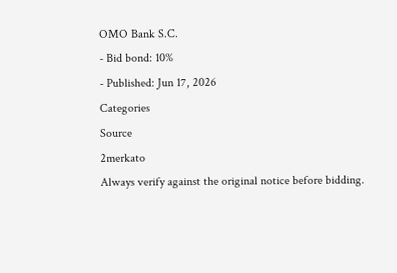OMO Bank S.C.
- Bid bond: 10%
- Published: Jun 17, 2026
Categories
Source
2merkato
Always verify against the original notice before bidding.